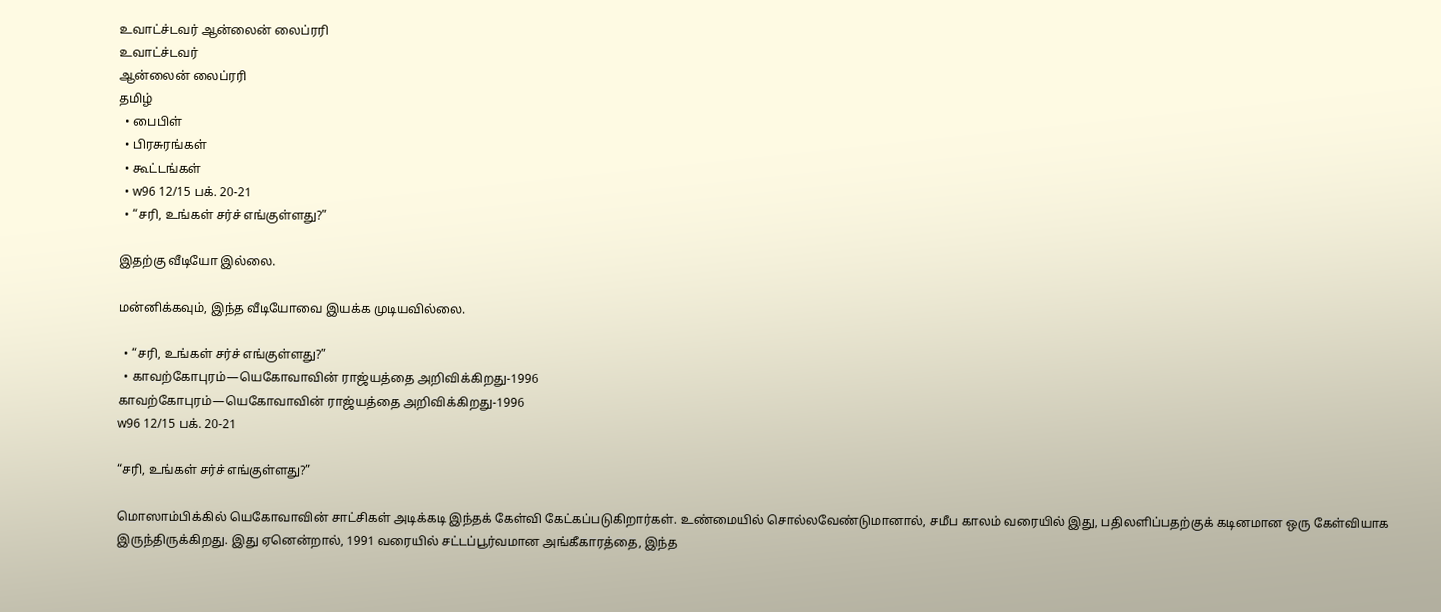உவாட்ச்டவர் ஆன்லைன் லைப்ரரி
உவாட்ச்டவர்
ஆன்லைன் லைப்ரரி
தமிழ்
  • பைபிள்
  • பிரசுரங்கள்
  • கூட்டங்கள்
  • w96 12/15 பக். 20-21
  • “சரி, உங்கள் சர்ச் எங்குள்ளது?”

இதற்கு வீடியோ இல்லை.

மன்னிக்கவும், இந்த வீடியோவை இயக்க முடியவில்லை.

  • “சரி, உங்கள் சர்ச் எங்குள்ளது?”
  • காவற்கோபுரம்—யெகோவாவின் ராஜ்யத்தை அறிவிக்கிறது-1996
காவற்கோபுரம்—யெகோவாவின் ராஜ்யத்தை அறிவிக்கிறது-1996
w96 12/15 பக். 20-21

“சரி, உங்கள் சர்ச் எங்குள்ளது?”

மொஸாம்பிக்கில் யெகோவாவின் சாட்சிகள் அடிக்கடி இந்தக் கேள்வி கேட்கப்படுகிறார்கள். உண்மையில் சொல்லவேண்டுமானால், சமீப காலம் வரையில் இது, பதிலளிப்பதற்குக் கடினமான ஒரு கேள்வியாக இருந்திருக்கிறது. இது ஏனென்றால், 1991 வரையில் சட்டப்பூர்வமான அங்கீகாரத்தை, இந்த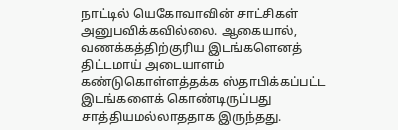நாட்டில் யெகோவாவின் சாட்சிகள் அனுபவிக்கவில்லை. ஆகையால், வணக்கத்திற்குரிய இடங்களெனத் திட்டமாய் அடையாளம் கண்டுகொள்ளத்தக்க ஸ்தாபிக்கப்பட்ட இடங்களைக் கொண்டிருப்பது சாத்தியமல்லாததாக இருந்தது.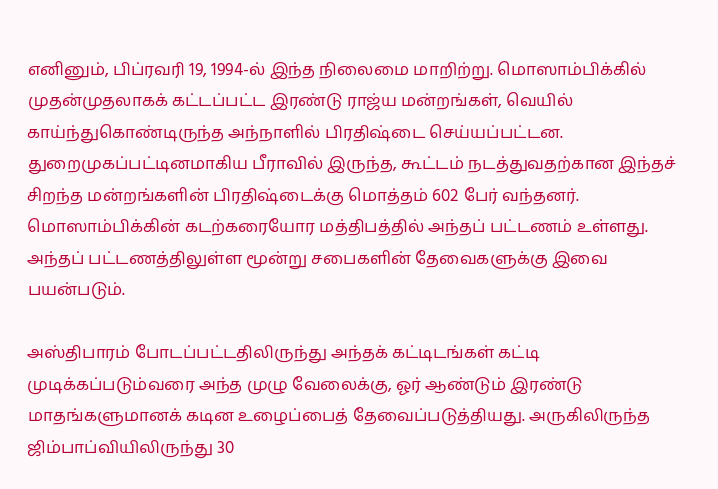எனினும், பிப்ரவரி 19, 1994-ல் இந்த நிலைமை மாறிற்று. மொஸாம்பிக்கில் முதன்முதலாகக் கட்டப்பட்ட இரண்டு ராஜ்ய மன்றங்கள், வெயில் காய்ந்துகொண்டிருந்த அந்நாளில் பிரதிஷ்டை செய்யப்பட்டன. துறைமுகப்பட்டினமாகிய பீராவில் இருந்த, கூட்டம் நடத்துவதற்கான இந்தச் சிறந்த மன்றங்களின் பிரதிஷ்டைக்கு மொத்தம் 602 பேர் வந்தனர். மொஸாம்பிக்கின் கடற்கரையோர மத்திபத்தில் அந்தப் பட்டணம் உள்ளது. அந்தப் பட்டணத்திலுள்ள மூன்று சபைகளின் தேவைகளுக்கு இவை பயன்படும்.

அஸ்திபாரம் போடப்பட்டதிலிருந்து அந்தக் கட்டிடங்கள் கட்டி முடிக்கப்படும்வரை அந்த முழு வேலைக்கு, ஓர் ஆண்டும் இரண்டு மாதங்களுமானக் கடின உழைப்பைத் தேவைப்படுத்தியது. அருகிலிருந்த ஜிம்பாப்வியிலிருந்து 30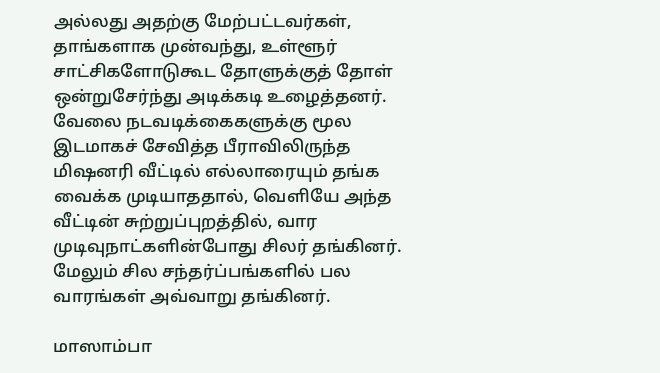அல்லது அதற்கு மேற்பட்டவர்கள், தாங்களாக முன்வந்து, உள்ளூர் சாட்சிகளோடுகூட தோளுக்குத் தோள் ஒன்றுசேர்ந்து அடிக்கடி உழைத்தனர். வேலை நடவடிக்கைகளுக்கு மூல இடமாகச் சேவித்த பீராவிலிருந்த மிஷனரி வீட்டில் எல்லாரையும் தங்க வைக்க முடியாததால், வெளியே அந்த வீட்டின் சுற்றுப்புறத்தில், வார முடிவுநாட்களின்போது சிலர் தங்கினர். மேலும் சில சந்தர்ப்பங்களில் பல வாரங்கள் அவ்வாறு தங்கினர்.

மாஸாம்பா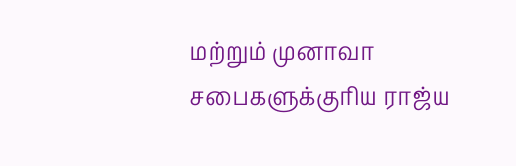மற்றும் முனாவா சபைகளுக்குரிய ராஜ்ய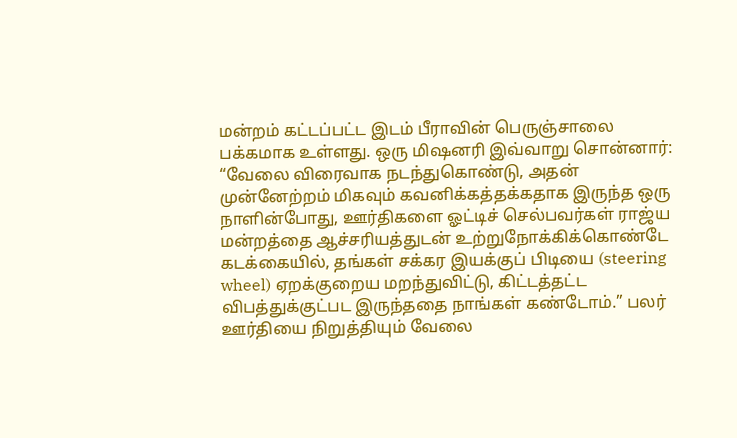மன்றம் கட்டப்பட்ட இடம் பீராவின் பெருஞ்சாலை பக்கமாக உள்ளது. ஒரு மிஷனரி இவ்வாறு சொன்னார்: “வேலை விரைவாக நடந்துகொண்டு, அதன் முன்னேற்றம் மிகவும் கவனிக்கத்தக்கதாக இருந்த ஒரு நாளின்போது, ஊர்திகளை ஓட்டிச் செல்பவர்கள் ராஜ்ய மன்றத்தை ஆச்சரியத்துடன் உற்றுநோக்கிக்கொண்டே கடக்கையில், தங்கள் சக்கர இயக்குப் பிடியை (steering wheel) ஏறக்குறைய மறந்துவிட்டு, கிட்டத்தட்ட விபத்துக்குட்பட இருந்ததை நாங்கள் கண்டோம்.” பலர் ஊர்தியை நிறுத்தியும் வேலை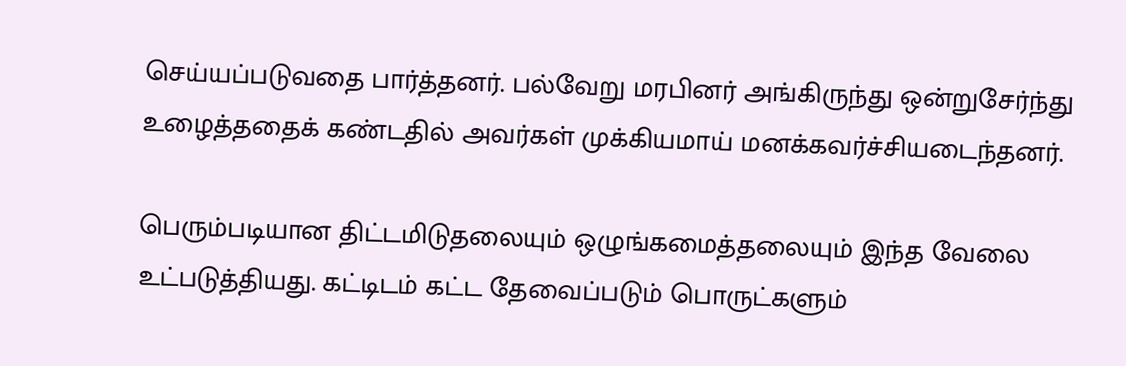செய்யப்படுவதை பார்த்தனர். பல்வேறு மரபினர் அங்கிருந்து ஒன்றுசேர்ந்து உழைத்ததைக் கண்டதில் அவர்கள் முக்கியமாய் மனக்கவர்ச்சியடைந்தனர்.

பெரும்படியான திட்டமிடுதலையும் ஒழுங்கமைத்தலையும் இந்த வேலை உட்படுத்தியது. கட்டிடம் கட்ட தேவைப்படும் பொருட்களும்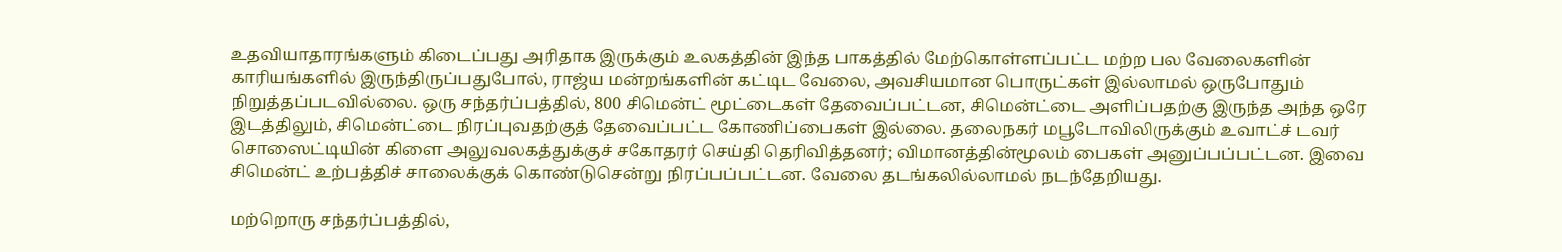உதவியாதாரங்களும் கிடைப்பது அரிதாக இருக்கும் உலகத்தின் இந்த பாகத்தில் மேற்கொள்ளப்பட்ட மற்ற பல வேலைகளின் காரியங்களில் இருந்திருப்பதுபோல், ராஜ்ய மன்றங்களின் கட்டிட வேலை, அவசியமான பொருட்கள் இல்லாமல் ஒருபோதும் நிறுத்தப்படவில்லை. ஒரு சந்தர்ப்பத்தில், 800 சிமென்ட் மூட்டைகள் தேவைப்பட்டன, சிமென்ட்டை அளிப்பதற்கு இருந்த அந்த ஒரே இடத்திலும், சிமென்ட்டை நிரப்புவதற்குத் தேவைப்பட்ட கோணிப்பைகள் இல்லை. தலைநகர் மபூடோவிலிருக்கும் உவாட்ச் டவர் சொஸைட்டியின் கிளை அலுவலகத்துக்குச் சகோதரர் செய்தி தெரிவித்தனர்; விமானத்தின்மூலம் பைகள் அனுப்பப்பட்டன. இவை சிமென்ட் உற்பத்திச் சாலைக்குக் கொண்டுசென்று நிரப்பப்பட்டன. வேலை தடங்கலில்லாமல் நடந்தேறியது.

மற்றொரு சந்தர்ப்பத்தில்,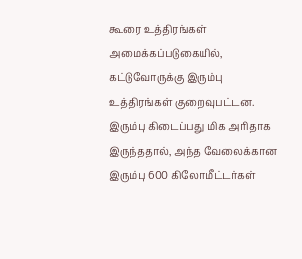கூரை உத்திரங்கள் அமைக்கப்படுகையில், கட்டுவோருக்கு இரும்பு உத்திரங்கள் குறைவுபட்டன. இரும்பு கிடைப்பது மிக அரிதாக இருந்ததால், அந்த வேலைக்கான இரும்பு 600 கிலோமீட்டர்கள்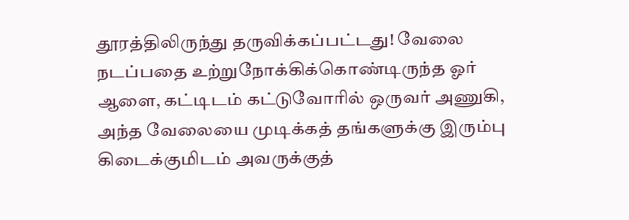தூரத்திலிருந்து தருவிக்கப்பட்டது! வேலை நடப்பதை உற்றுநோக்கிக்கொண்டிருந்த ஓர் ஆளை, கட்டிடம் கட்டுவோரில் ஒருவர் அணுகி, அந்த வேலையை முடிக்கத் தங்களுக்கு இரும்பு கிடைக்குமிடம் அவருக்குத்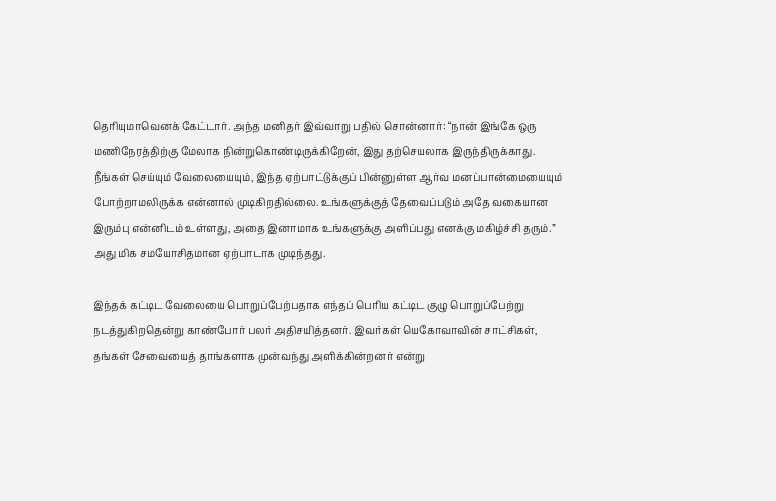தெரியுமாவெனக் கேட்டார். அந்த மனிதர் இவ்வாறு பதில் சொன்னார்: “நான் இங்கே ஒரு மணிநேரத்திற்கு மேலாக நின்றுகொண்டிருக்கிறேன், இது தற்செயலாக இருந்திருக்காது. நீங்கள் செய்யும் வேலையையும், இந்த ஏற்பாட்டுக்குப் பின்னுள்ள ஆர்வ மனப்பான்மையையும் போற்றாமலிருக்க என்னால் முடிகிறதில்லை. உங்களுக்குத் தேவைப்படும் அதே வகையான இரும்பு என்னிடம் உள்ளது, அதை இனாமாக உங்களுக்கு அளிப்பது எனக்கு மகிழ்ச்சி தரும்.” அது மிக சமயோசிதமான ஏற்பாடாக முடிந்தது.

இந்தக் கட்டிட வேலையை பொறுப்பேற்பதாக எந்தப் பெரிய கட்டிட குழு பொறுப்பேற்று நடத்துகிறதென்று காண்போர் பலர் அதிசயித்தனர். இவர்கள் யெகோவாவின் சாட்சிகள், தங்கள் சேவையைத் தாங்களாக முன்வந்து அளிக்கின்றனர் என்று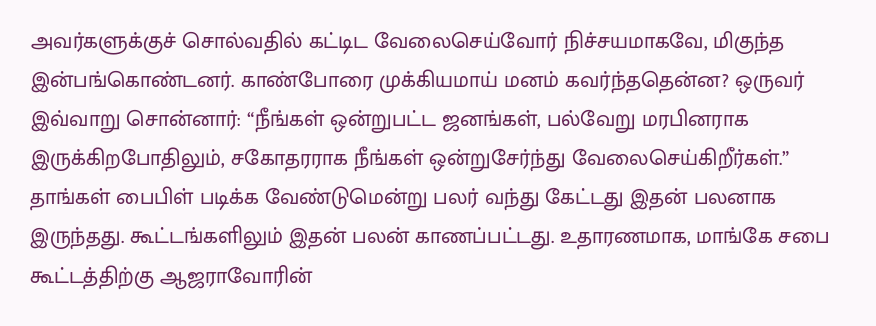அவர்களுக்குச் சொல்வதில் கட்டிட வேலைசெய்வோர் நிச்சயமாகவே, மிகுந்த இன்பங்கொண்டனர். காண்போரை முக்கியமாய் மனம் கவர்ந்ததென்ன? ஒருவர் இவ்வாறு சொன்னார்: “நீங்கள் ஒன்றுபட்ட ஜனங்கள், பல்வேறு மரபினராக இருக்கிறபோதிலும், சகோதரராக நீங்கள் ஒன்றுசேர்ந்து வேலைசெய்கிறீர்கள்.” தாங்கள் பைபிள் படிக்க வேண்டுமென்று பலர் வந்து கேட்டது இதன் பலனாக இருந்தது. கூட்டங்களிலும் இதன் பலன் காணப்பட்டது. உதாரணமாக, மாங்கே சபை கூட்டத்திற்கு ஆஜராவோரின்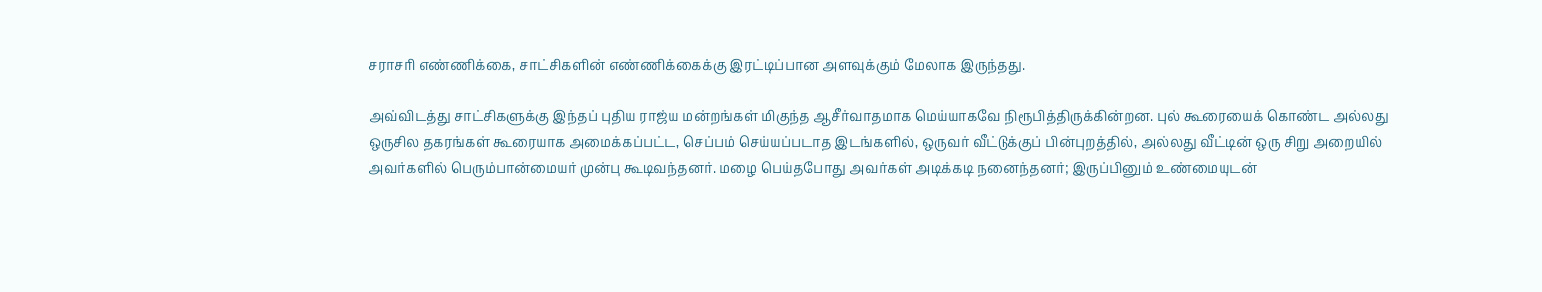சராசரி எண்ணிக்கை, சாட்சிகளின் எண்ணிக்கைக்கு இரட்டிப்பான அளவுக்கும் மேலாக இருந்தது.

அவ்விடத்து சாட்சிகளுக்கு இந்தப் புதிய ராஜ்ய மன்றங்கள் மிகுந்த ஆசீர்வாதமாக மெய்யாகவே நிரூபித்திருக்கின்றன. புல் கூரையைக் கொண்ட அல்லது ஒருசில தகரங்கள் கூரையாக அமைக்கப்பட்ட, செப்பம் செய்யப்படாத இடங்களில், ஒருவர் வீட்டுக்குப் பின்புறத்தில், அல்லது வீட்டின் ஒரு சிறு அறையில் அவர்களில் பெரும்பான்மையர் முன்பு கூடிவந்தனர். மழை பெய்தபோது அவர்கள் அடிக்கடி நனைந்தனர்; இருப்பினும் உண்மையுடன்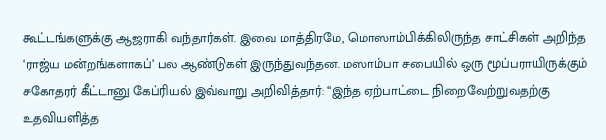கூட்டங்களுக்கு ஆஜராகி வந்தார்கள். இவை மாத்திரமே, மொஸாம்பிக்கிலிருந்த சாட்சிகள் அறிந்த ‘ராஜ்ய மன்றங்களாகப்’ பல ஆண்டுகள் இருந்துவந்தன. மஸாம்பா சபையில் ஒரு மூப்பராயிருக்கும் சகோதரர் கீட்டானு கேப்ரியல் இவ்வாறு அறிவித்தார்: “இந்த ஏற்பாட்டை நிறைவேற்றுவதற்கு உதவியளித்த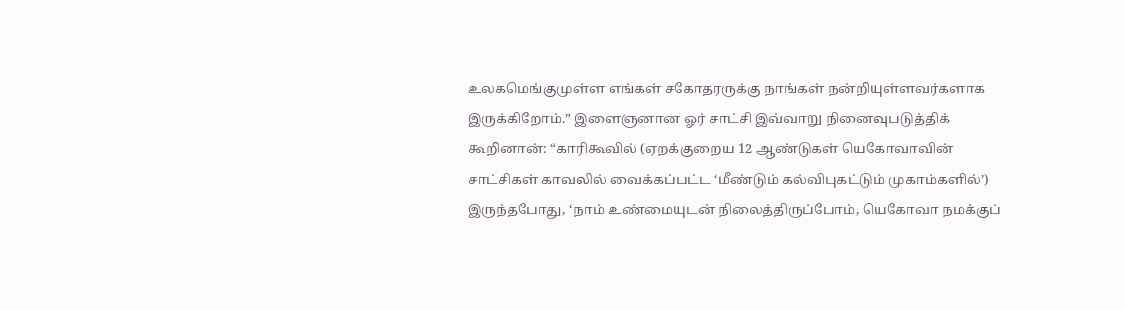உலகமெங்குமுள்ள எங்கள் சகோதரருக்கு நாங்கள் நன்றியுள்ளவர்களாக இருக்கிறோம்.” இளைஞனான ஓர் சாட்சி இவ்வாறு நினைவுபடுத்திக் கூறினான்: “காரிகூவில் (ஏறக்குறைய 12 ஆண்டுகள் யெகோவாவின் சாட்சிகள் காவலில் வைக்கப்பட்ட ‘மீண்டும் கல்விபுகட்டும் முகாம்களில்’) இருந்தபோது, ‘நாம் உண்மையுடன் நிலைத்திருப்போம், யெகோவா நமக்குப்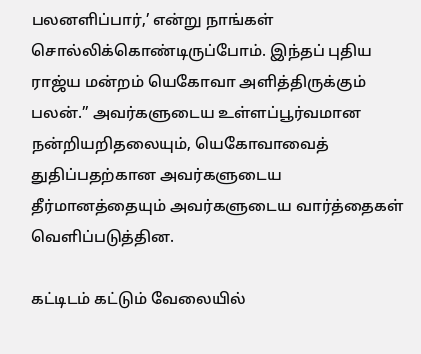பலனளிப்பார்,’ என்று நாங்கள் சொல்லிக்கொண்டிருப்போம். இந்தப் புதிய ராஜ்ய மன்றம் யெகோவா அளித்திருக்கும் பலன்.” அவர்களுடைய உள்ளப்பூர்வமான நன்றியறிதலையும், யெகோவாவைத் துதிப்பதற்கான அவர்களுடைய தீர்மானத்தையும் அவர்களுடைய வார்த்தைகள் வெளிப்படுத்தின.

கட்டிடம் கட்டும் வேலையில்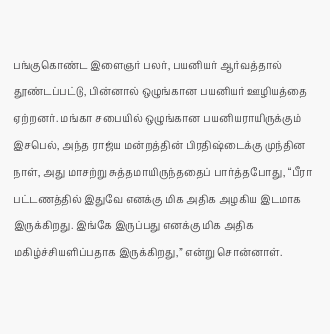பங்குகொண்ட இளைஞர் பலர், பயனியர் ஆர்வத்தால் தூண்டப்பட்டு, பின்னால் ஒழுங்கான பயனியர் ஊழியத்தை ஏற்றனர். மங்கா சபையில் ஒழுங்கான பயனியராயிருக்கும் இசபெல், அந்த ராஜ்ய மன்றத்தின் பிரதிஷ்டைக்கு முந்தின நாள், அது மாசற்று சுத்தமாயிருந்ததைப் பார்த்தபோது, “பீரா பட்டணத்தில் இதுவே எனக்கு மிக அதிக அழகிய இடமாக இருக்கிறது. இங்கே இருப்பது எனக்கு மிக அதிக மகிழ்ச்சியளிப்பதாக இருக்கிறது,” என்று சொன்னாள்.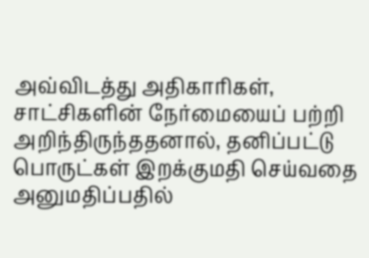அவ்விடத்து அதிகாரிகள், சாட்சிகளின் நேர்மையைப் பற்றி அறிந்திருந்ததனால், தனிப்பட்டு பொருட்கள் இறக்குமதி செய்வதை அனுமதிப்பதில்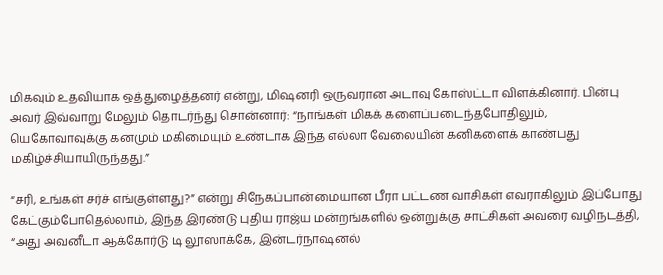மிகவும் உதவியாக ஒத்துழைத்தனர் என்று, மிஷனரி ஒருவரான அடாவு கோஸ்ட்டா விளக்கினார். பின்பு அவர் இவ்வாறு மேலும் தொடர்ந்து சொன்னார்: “நாங்கள் மிகக் களைப்படைந்தபோதிலும், யெகோவாவுக்கு கனமும் மகிமையும் உண்டாக இந்த எல்லா வேலையின் கனிகளைக் காண்பது மகிழ்ச்சியாயிருந்தது.”

“சரி, உங்கள் சர்ச் எங்குள்ளது?” என்று சிநேகப்பான்மையான பீரா பட்டண வாசிகள் எவராகிலும் இப்போது கேட்கும்போதெல்லாம், இந்த இரண்டு புதிய ராஜ்ய மன்றங்களில் ஒன்றுக்கு சாட்சிகள் அவரை வழிநடத்தி, “அது அவனீடா ஆக்கோர்டு டி லூஸாக்கே, இன்டர்நாஷனல்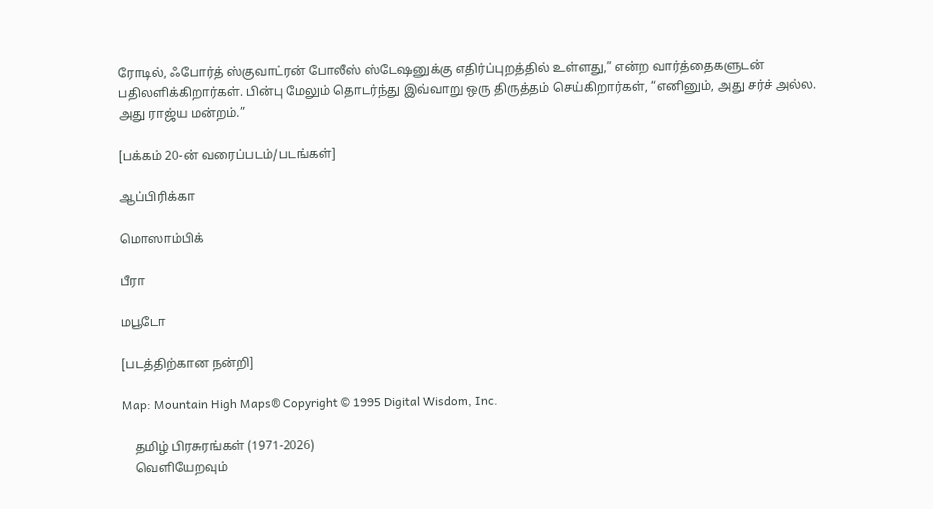ரோடில், ஃபோர்த் ஸ்குவாட்ரன் போலீஸ் ஸ்டேஷனுக்கு எதிர்ப்புறத்தில் உள்ளது,” என்ற வார்த்தைகளுடன் பதிலளிக்கிறார்கள். பின்பு மேலும் தொடர்ந்து இவ்வாறு ஒரு திருத்தம் செய்கிறார்கள், “எனினும், அது சர்ச் அல்ல. அது ராஜ்ய மன்றம்.”

[பக்கம் 20-ன் வரைப்படம்/படங்கள்]

ஆப்பிரிக்கா

மொஸாம்பிக்

பீரா

மபூடோ

[படத்திற்கான நன்றி]

Map: Mountain High Maps® Copyright © 1995 Digital Wisdom, Inc.

    தமிழ் பிரசுரங்கள் (1971-2026)
    வெளியேறவும்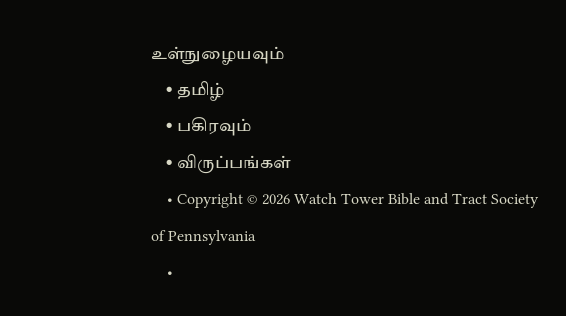உள்நுழையவும்
    • தமிழ்
    • பகிரவும்
    • விருப்பங்கள்
    • Copyright © 2026 Watch Tower Bible and Tract Society of Pennsylvania
    •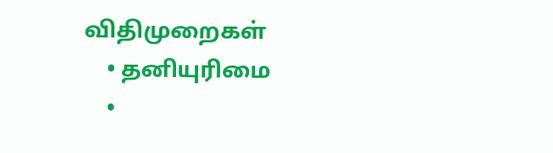விதிமுறைகள்
    • தனியுரிமை
    •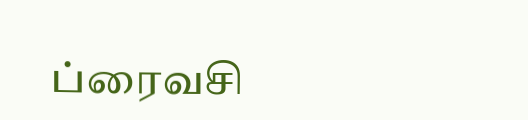ப்ரைவசி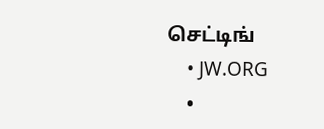செட்டிங்
    • JW.ORG
    •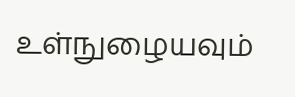உள்நுழையவும்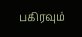பகிரவும்